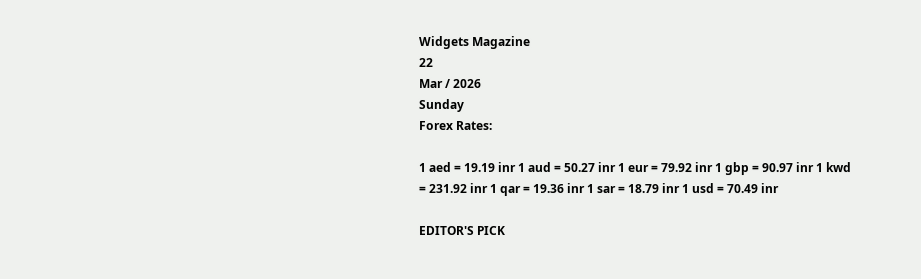Widgets Magazine
22
Mar / 2026
Sunday
Forex Rates:

1 aed = 19.19 inr 1 aud = 50.27 inr 1 eur = 79.92 inr 1 gbp = 90.97 inr 1 kwd = 231.92 inr 1 qar = 19.36 inr 1 sar = 18.79 inr 1 usd = 70.49 inr

EDITOR'S PICK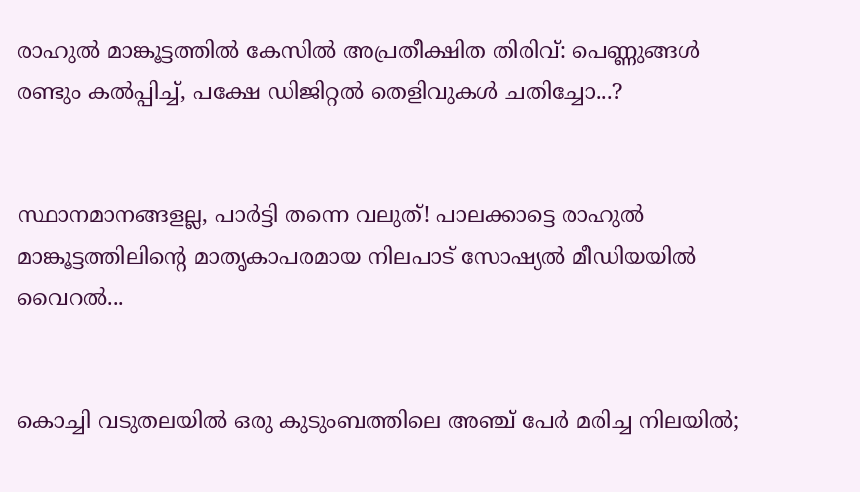രാഹുൽ മാങ്കൂട്ടത്തിൽ കേസിൽ അപ്രതീക്ഷിത തിരിവ്: പെണ്ണുങ്ങൾ രണ്ടും കൽപ്പിച്ച്, പക്ഷേ ഡിജിറ്റൽ തെളിവുകൾ ചതിച്ചോ...?


സ്ഥാനമാനങ്ങളല്ല, പാർട്ടി തന്നെ വലുത്! പാലക്കാട്ടെ രാഹുൽ മാങ്കൂട്ടത്തിലിന്റെ മാതൃകാപരമായ നിലപാട് സോഷ്യൽ മീഡിയയിൽ വൈറൽ...


കൊച്ചി വടുതലയിൽ ഒരു കുടുംബത്തിലെ അഞ്ച് പേർ മരിച്ച നിലയിൽ;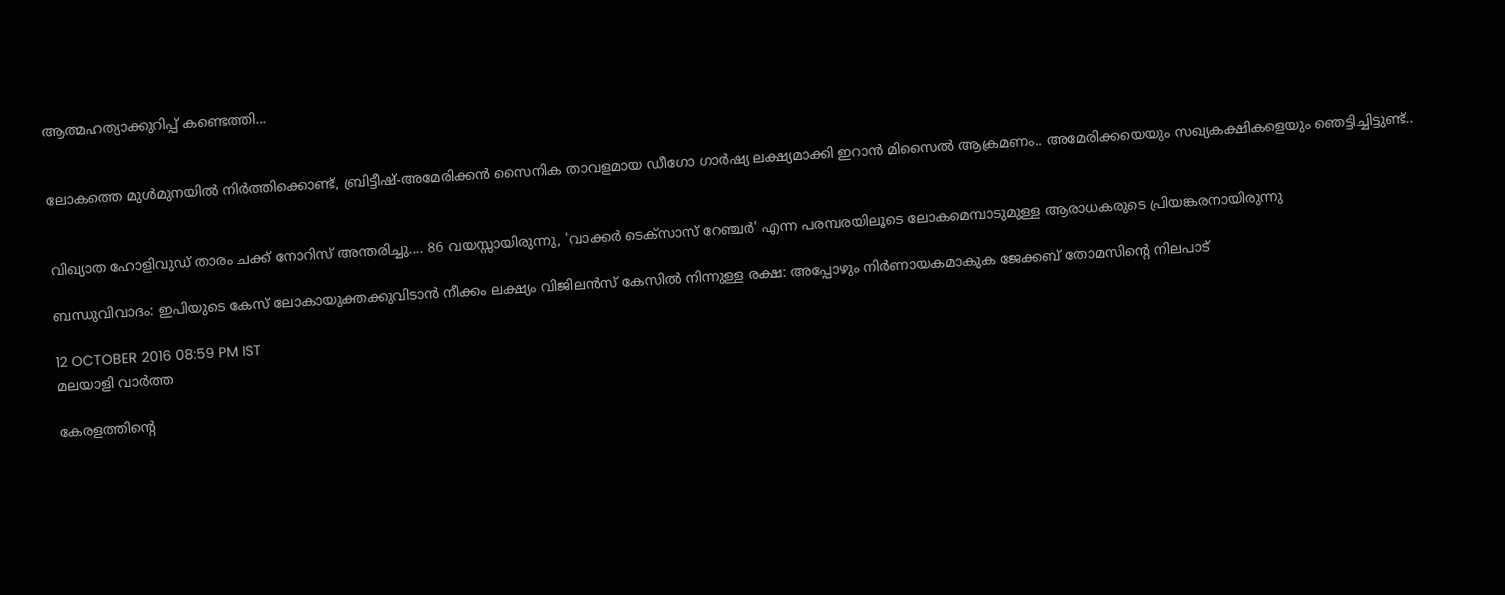ആത്മഹത്യാക്കുറിപ്പ് കണ്ടെത്തി...


ലോകത്തെ മുള്‍മുനയില്‍ നിര്‍ത്തിക്കൊണ്ട്, ബ്രിട്ടീഷ്-അമേരിക്കന്‍ സൈനിക താവളമായ ഡീഗോ ഗാര്‍ഷ്യ ലക്ഷ്യമാക്കി ഇറാന്‍ മിസൈല്‍ ആക്രമണം.. അമേരിക്കയെയും സഖ്യകക്ഷികളെയും ഞെട്ടിച്ചിട്ടുണ്ട്..


വിഖ്യാത ഹോളിവുഡ് താരം ചക്ക് നോറിസ് അന്തരിച്ചു.... 86 വയസ്സായിരുന്നു, 'വാക്കർ ടെക്‌സാസ് റേഞ്ചർ' എന്ന പരമ്പരയിലൂടെ ലോകമെമ്പാടുമുള്ള ആരാധകരുടെ പ്രിയങ്കരനായിരുന്നു‌

ബന്ധുവിവാദം: ഇപിയുടെ കേസ് ലോകായുക്തക്കുവിടാന്‍ നീക്കം ലക്ഷ്യം വിജിലന്‍സ് കേസില്‍ നിന്നുള്ള രക്ഷ: അപ്പോഴും നിര്‍ണായകമാകുക ജേക്കബ് തോമസിന്റെ നിലപാട്

12 OCTOBER 2016 08:59 PM IST
മലയാളി വാര്‍ത്ത

കേരളത്തിന്റെ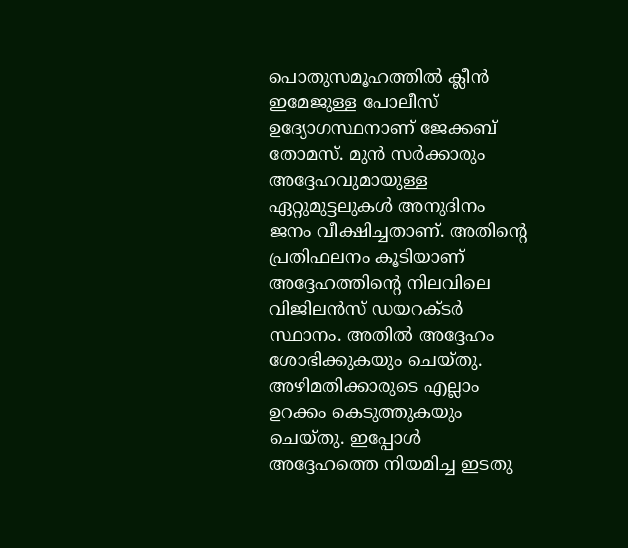പൊതുസമൂഹത്തില്‍ ക്ലീന്‍ ഇമേജുള്ള പോലീസ് ഉദ്യോഗസ്ഥനാണ് ജേക്കബ് തോമസ്. മുന്‍ സര്‍ക്കാരും അദ്ദേഹവുമായുള്ള ഏറ്റുമുട്ടലുകള്‍ അനുദിനം ജനം വീക്ഷിച്ചതാണ്. അതിന്റെ പ്രതിഫലനം കൂടിയാണ് അദ്ദേഹത്തിന്റെ നിലവിലെ വിജിലന്‍സ് ഡയറക്ടര്‍ സ്ഥാനം. അതില്‍ അദ്ദേഹം ശോഭിക്കുകയും ചെയ്തു. അഴിമതിക്കാരുടെ എല്ലാം ഉറക്കം കെടുത്തുകയും ചെയ്തു. ഇപ്പോള്‍ അദ്ദേഹത്തെ നിയമിച്ച ഇടതു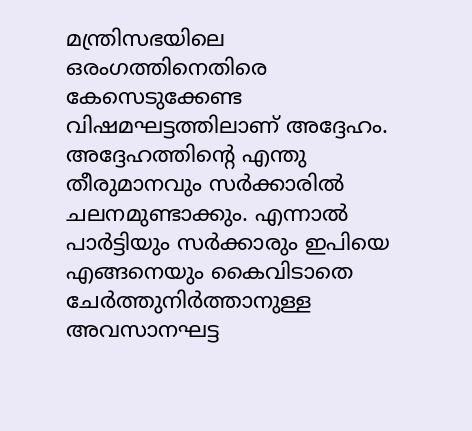മന്ത്രിസഭയിലെ ഒരംഗത്തിനെതിരെ കേസെടുക്കേണ്ട വിഷമഘട്ടത്തിലാണ് അദ്ദേഹം. അദ്ദേഹത്തിന്റെ എന്തു തീരുമാനവും സര്‍ക്കാരില്‍ ചലനമുണ്ടാക്കും. എന്നാല്‍ പാര്‍ട്ടിയും സര്‍ക്കാരും ഇപിയെ എങ്ങനെയും കൈവിടാതെ ചേര്‍ത്തുനിര്‍ത്താനുള്ള അവസാനഘട്ട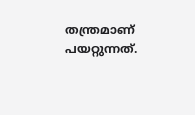തന്ത്രമാണ് പയറ്റുന്നത്.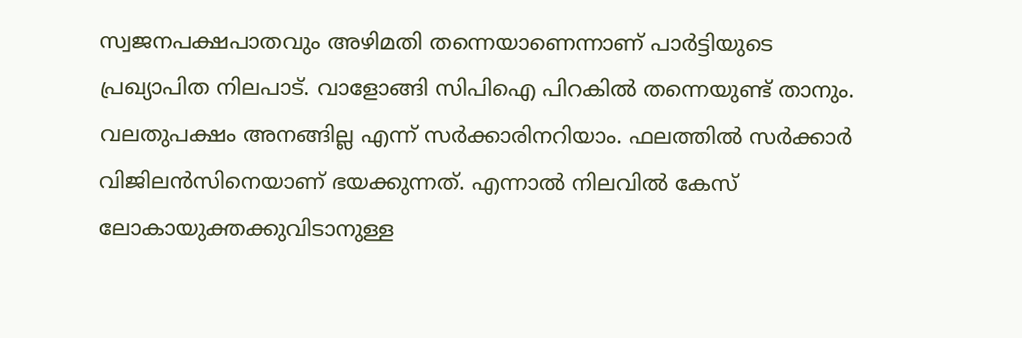സ്വജനപക്ഷപാതവും അഴിമതി തന്നെയാണെന്നാണ് പാര്‍ട്ടിയുടെ പ്രഖ്യാപിത നിലപാട്. വാളോങ്ങി സിപിഐ പിറകില്‍ തന്നെയുണ്ട് താനും. വലതുപക്ഷം അനങ്ങില്ല എന്ന് സര്‍ക്കാരിനറിയാം. ഫലത്തില്‍ സര്‍ക്കാര്‍ വിജിലന്‍സിനെയാണ് ഭയക്കുന്നത്. എന്നാല്‍ നിലവില്‍ കേസ് ലോകായുക്തക്കുവിടാനുള്ള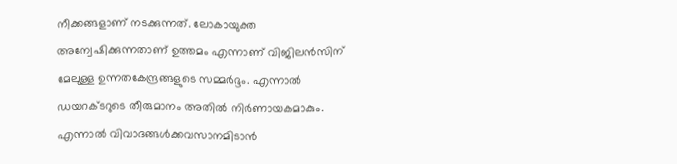നീക്കങ്ങളാണ് നടക്കുന്നത്. ലോകായുക്ത അന്വേഷിക്കുന്നതാണ് ഉത്തമം എന്നാണ് വിജിലന്‍സിന് മേലുള്ള ഉന്നതകേന്ദ്രങ്ങളുടെ സമ്മര്‍ദ്ദം. എന്നാല്‍ ഡയറക്ടറുടെ തീരുമാനം അതില്‍ നിര്‍ണായകമാകും. എന്നാല്‍ വിവാദങ്ങള്‍ക്കവസാനമിടാന്‍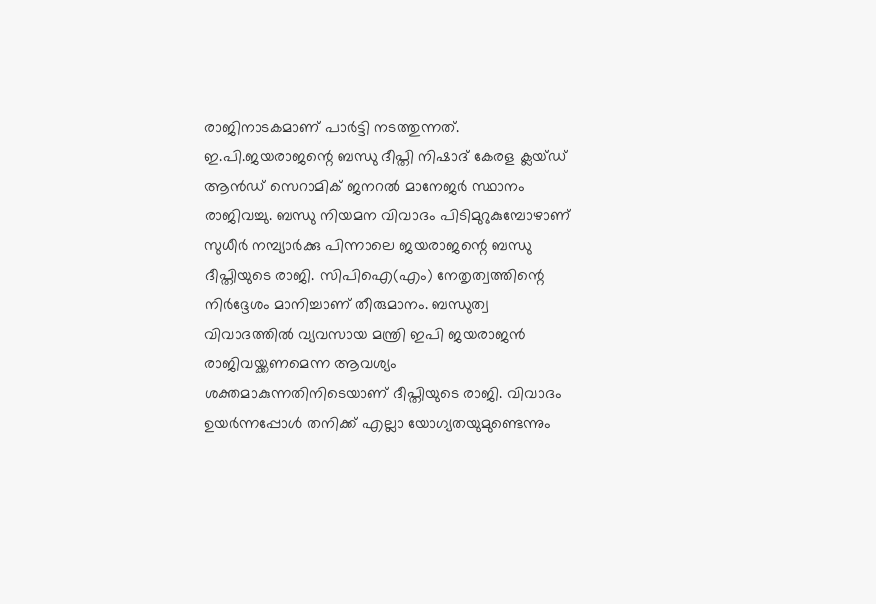രാജിനാടകമാണ് പാര്‍ട്ടി നടത്തുന്നത്. ഇ.പി.ജയരാജന്റെ ബന്ധു ദീപ്തി നിഷാദ് കേരള ക്ലയ്ഡ് ആന്‍ഡ് സെറാമിക് ജനറല്‍ മാനേജര്‍ സ്ഥാനം രാജിവച്ചു. ബന്ധു നിയമന വിവാദം പിടിമുറുകുമ്പോഴാണ് സുധീര്‍ നമ്പ്യാര്‍ക്കു പിന്നാലെ ജയരാജന്റെ ബന്ധു ദീപ്തിയുടെ രാജി. സിപിഐ(എം) നേതൃത്വത്തിന്റെ നിര്‍ദ്ദേശം മാനിച്ചാണ് തീരുമാനം. ബന്ധുത്വ വിവാദത്തില്‍ വ്യവസായ മന്ത്രി ഇപി ജയരാജന്‍ രാജിവയ്ക്കണമെന്ന ആവശ്യം ശക്തമാകുന്നതിനിടെയാണ് ദീപ്തിയുടെ രാജി. വിവാദം ഉയര്‍ന്നപ്പോള്‍ തനിക്ക് എല്ലാ യോഗ്യതയുമുണ്ടെന്നും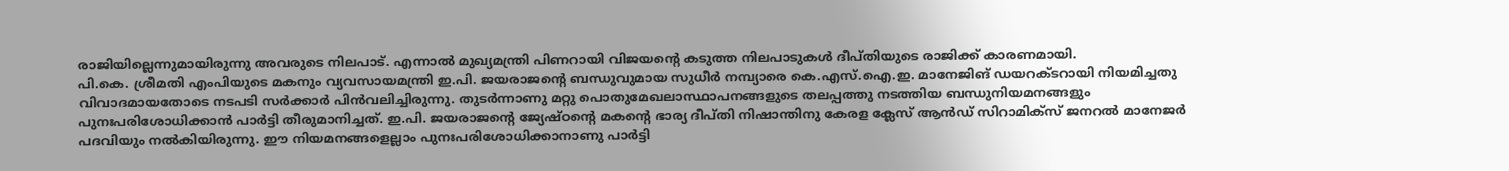രാജിയില്ലെന്നുമായിരുന്നു അവരുടെ നിലപാട്. എന്നാല്‍ മുഖ്യമന്ത്രി പിണറായി വിജയന്റെ കടുത്ത നിലപാടുകള്‍ ദീപ്തിയുടെ രാജിക്ക് കാരണമായി.
പി.കെ. ശ്രീമതി എംപിയുടെ മകനും വ്യവസായമന്ത്രി ഇ.പി. ജയരാജന്റെ ബന്ധുവുമായ സുധീര്‍ നമ്പ്യാരെ കെ.എസ്.ഐ.ഇ. മാനേജിങ് ഡയറക്ടറായി നിയമിച്ചതു വിവാദമായതോടെ നടപടി സര്‍ക്കാര്‍ പിന്‍വലിച്ചിരുന്നു. തുടര്‍ന്നാണു മറ്റു പൊതുമേഖലാസ്ഥാപനങ്ങളുടെ തലപ്പത്തു നടത്തിയ ബന്ധുനിയമനങ്ങളും പുനഃപരിശോധിക്കാന്‍ പാര്‍ട്ടി തീരുമാനിച്ചത്. ഇ.പി. ജയരാജന്റെ ജ്യേഷ്ഠന്റെ മകന്റെ ഭാര്യ ദീപ്തി നിഷാന്തിനു കേരള ക്ലേസ് ആന്‍ഡ് സിറാമിക്‌സ് ജനറല്‍ മാനേജര്‍ പദവിയും നല്‍കിയിരുന്നു. ഈ നിയമനങ്ങളെല്ലാം പുനഃപരിശോധിക്കാനാണു പാര്‍ട്ടി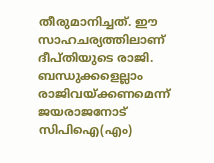തീരുമാനിച്ചത്. ഈ സാഹചര്യത്തിലാണ് ദീപ്തിയുടെ രാജി. ബന്ധുക്കളെല്ലാം രാജിവയ്ക്കണമെന്ന് ജയരാജനോട് സിപിഐ(എം)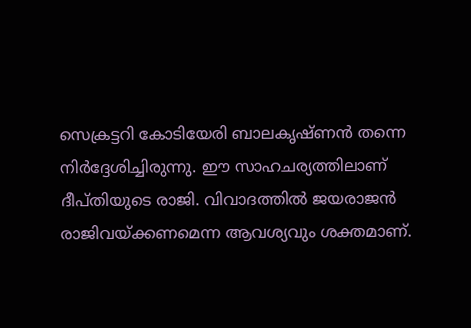സെക്രട്ടറി കോടിയേരി ബാലകൃഷ്ണന്‍ തന്നെ നിര്‍ദ്ദേശിച്ചിരുന്നു. ഈ സാഹചര്യത്തിലാണ് ദീപ്തിയുടെ രാജി. വിവാദത്തില്‍ ജയരാജന്‍ രാജിവയ്ക്കണമെന്ന ആവശ്യവും ശക്തമാണ്.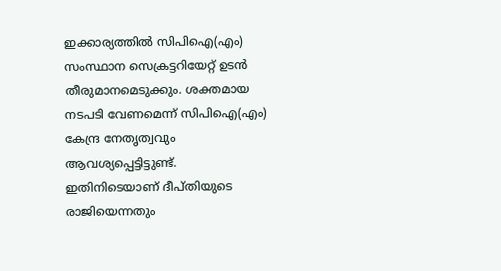ഇക്കാര്യത്തില്‍ സിപിഐ(എം) സംസ്ഥാന സെക്രട്ടറിയേറ്റ് ഉടന്‍ തീരുമാനമെടുക്കും. ശക്തമായ നടപടി വേണമെന്ന് സിപിഐ(എം) കേന്ദ്ര നേതൃത്വവും ആവശ്യപ്പെട്ടിട്ടുണ്ട്. ഇതിനിടെയാണ് ദീപ്തിയുടെ രാജിയെന്നതും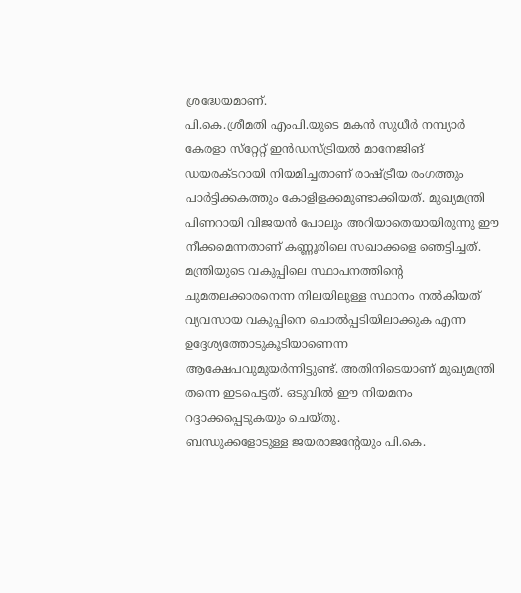ശ്രദ്ധേയമാണ്.
പി.കെ.ശ്രീമതി എംപി.യുടെ മകന്‍ സുധീര്‍ നമ്പ്യാര്‍ കേരളാ സ്‌റ്റേറ്റ് ഇന്‍ഡസ്ട്രിയല്‍ മാനേജിങ് ഡയരക്ടറായി നിയമിച്ചതാണ് രാഷ്ട്രീയ രംഗത്തും പാര്‍ട്ടിക്കകത്തും കോളിളക്കമുണ്ടാക്കിയത്. മുഖ്യമന്ത്രി പിണറായി വിജയന്‍ പോലും അറിയാതെയായിരുന്നു ഈ നീക്കമെന്നതാണ് കണ്ണൂരിലെ സഖാക്കളെ ഞെട്ടിച്ചത്. മന്ത്രിയുടെ വകുപ്പിലെ സ്ഥാപനത്തിന്റെ ചുമതലക്കാരനെന്ന നിലയിലുള്ള സ്ഥാനം നല്‍കിയത് വ്യവസായ വകുപ്പിനെ ചൊല്‍പ്പടിയിലാക്കുക എന്ന ഉദ്ദേശ്യത്തോടുകൂടിയാണെന്ന ആക്ഷേപവുമുയര്‍ന്നിട്ടുണ്ട്. അതിനിടെയാണ് മുഖ്യമന്ത്രി തന്നെ ഇടപെട്ടത്. ഒടുവില്‍ ഈ നിയമനം റദ്ദാക്കപ്പെടുകയും ചെയ്തു.
ബന്ധുക്കളോടുള്ള ജയരാജന്റേയും പി.കെ.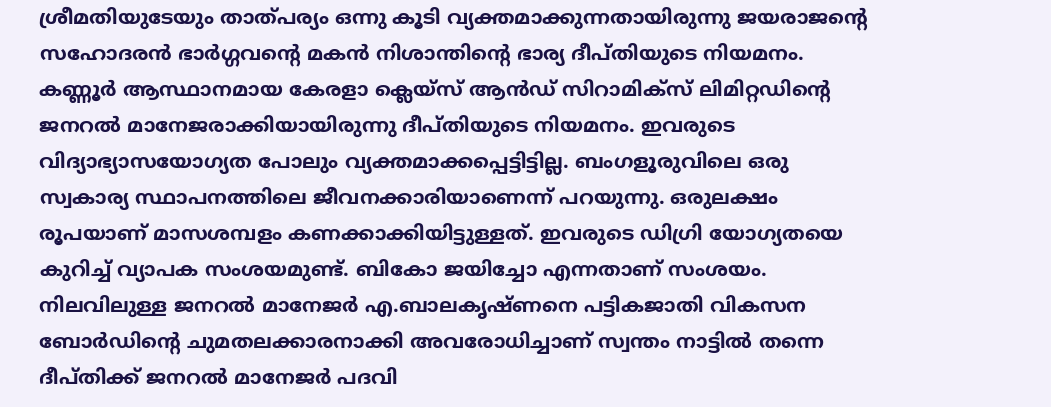ശ്രീമതിയുടേയും താത്പര്യം ഒന്നു കൂടി വ്യക്തമാക്കുന്നതായിരുന്നു ജയരാജന്റെ സഹോദരന്‍ ഭാര്‍ഗ്ഗവന്റെ മകന്‍ നിശാന്തിന്റെ ഭാര്യ ദീപ്തിയുടെ നിയമനം. കണ്ണൂര്‍ ആസ്ഥാനമായ കേരളാ ക്ലെയ്‌സ് ആന്‍ഡ് സിറാമിക്‌സ് ലിമിറ്റഡിന്റെ ജനറല്‍ മാനേജരാക്കിയായിരുന്നു ദീപ്തിയുടെ നിയമനം. ഇവരുടെ വിദ്യാഭ്യാസയോഗ്യത പോലും വ്യക്തമാക്കപ്പെട്ടിട്ടില്ല. ബംഗളൂരുവിലെ ഒരു സ്വകാര്യ സ്ഥാപനത്തിലെ ജീവനക്കാരിയാണെന്ന് പറയുന്നു. ഒരുലക്ഷം രൂപയാണ് മാസശമ്പളം കണക്കാക്കിയിട്ടുള്ളത്. ഇവരുടെ ഡിഗ്രി യോഗ്യതയെ കുറിച്ച് വ്യാപക സംശയമുണ്ട്. ബികോ ജയിച്ചോ എന്നതാണ് സംശയം. നിലവിലുള്ള ജനറല്‍ മാനേജര്‍ എ.ബാലകൃഷ്ണനെ പട്ടികജാതി വികസന ബോര്‍ഡിന്റെ ചുമതലക്കാരനാക്കി അവരോധിച്ചാണ് സ്വന്തം നാട്ടില്‍ തന്നെ ദീപ്തിക്ക് ജനറല്‍ മാനേജര്‍ പദവി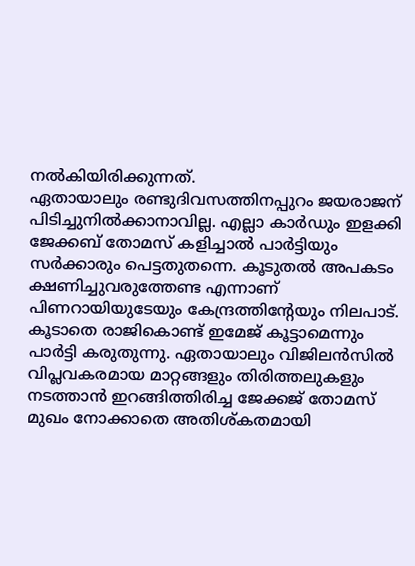നല്‍കിയിരിക്കുന്നത്.
ഏതായാലും രണ്ടുദിവസത്തിനപ്പുറം ജയരാജന് പിടിച്ചുനില്‍ക്കാനാവില്ല. എല്ലാ കാര്‍ഡും ഇളക്കി ജേക്കബ് തോമസ് കളിച്ചാല്‍ പാര്‍ട്ടിയും സര്‍ക്കാരും പെട്ടതുതന്നെ. കൂടുതല്‍ അപകടം ക്ഷണിച്ചുവരുത്തേണ്ട എന്നാണ് പിണറായിയുടേയും കേന്ദ്രത്തിന്റേയും നിലപാട്. കൂടാതെ രാജികൊണ്ട് ഇമേജ് കൂട്ടാമെന്നും പാര്‍ട്ടി കരുതുന്നു. ഏതായാലും വിജിലന്‍സില്‍ വിപ്ലവകരമായ മാറ്റങ്ങളും തിരിത്തലുകളും നടത്താന്‍ ഇറങ്ങിത്തിരിച്ച ജേക്കജ് തോമസ് മുഖം നോക്കാതെ അതിശ്കതമായി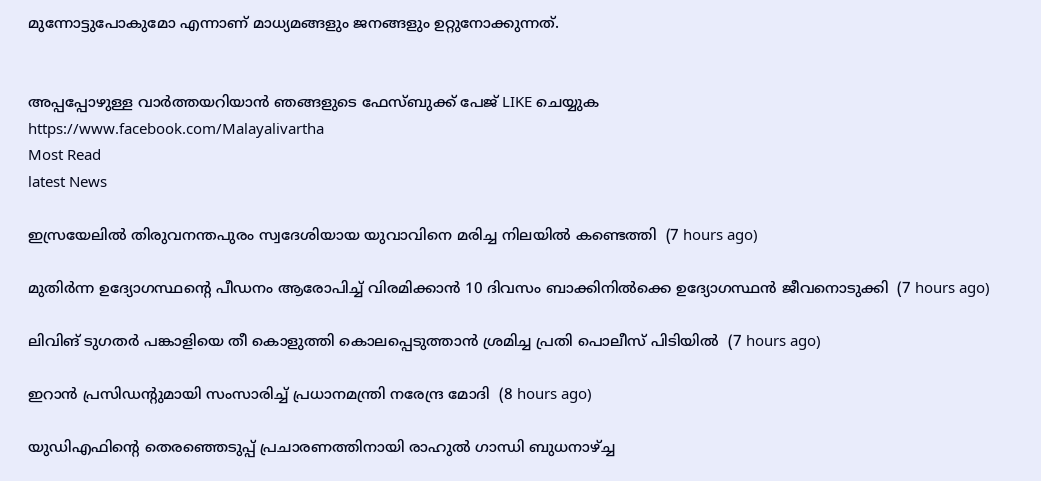മുന്നോട്ടുപോകുമോ എന്നാണ് മാധ്യമങ്ങളും ജനങ്ങളും ഉറ്റുനോക്കുന്നത്.


അപ്പപ്പോഴുള്ള വാര്‍ത്തയറിയാന്‍ ഞങ്ങളുടെ ഫേസ്‌ബുക്ക്‌ പേജ് LIKE ചെയ്യുക
https://www.facebook.com/Malayalivartha
Most Read
latest News

ഇസ്രയേലില്‍ തിരുവനന്തപുരം സ്വദേശിയായ യുവാവിനെ മരിച്ച നിലയില്‍ കണ്ടെത്തി  (7 hours ago)

മുതിര്‍ന്ന ഉദ്യോഗസ്ഥന്റെ പീഡനം ആരോപിച്ച് വിരമിക്കാന്‍ 10 ദിവസം ബാക്കിനില്‍ക്കെ ഉദ്യോഗസ്ഥന്‍ ജീവനൊടുക്കി  (7 hours ago)

ലിവിങ് ടുഗതര്‍ പങ്കാളിയെ തീ കൊളുത്തി കൊലപ്പെടുത്താന്‍ ശ്രമിച്ച പ്രതി പൊലീസ് പിടിയില്‍  (7 hours ago)

ഇറാന്‍ പ്രസിഡന്റുമായി സംസാരിച്ച് പ്രധാനമന്ത്രി നരേന്ദ്ര മോദി  (8 hours ago)

യുഡിഎഫിന്റെ തെരഞ്ഞെടുപ്പ് പ്രചാരണത്തിനായി രാഹുല്‍ ഗാന്ധി ബുധനാഴ്ച്ച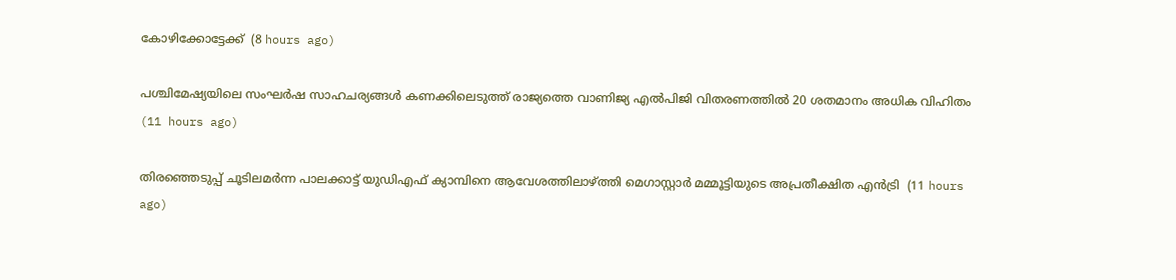കോഴിക്കോട്ടേക്ക്  (8 hours ago)

പശ്ചിമേഷ്യയിലെ സംഘർഷ സാഹചര്യങ്ങൾ കണക്കിലെടുത്ത് രാജ്യത്തെ വാണിജ്യ എൽപിജി വിതരണത്തിൽ 20 ശതമാനം അധിക വിഹിതം  (11 hours ago)

തിരഞ്ഞെടുപ്പ് ചൂടിലമര്‍ന്ന പാലക്കാട്ട് യുഡിഎഫ് ക്യാമ്പിനെ ആവേശത്തിലാഴ്ത്തി മെഗാസ്റ്റാര്‍ മമ്മൂട്ടിയുടെ അപ്രതീക്ഷിത എന്‍ട്രി  (11 hours ago)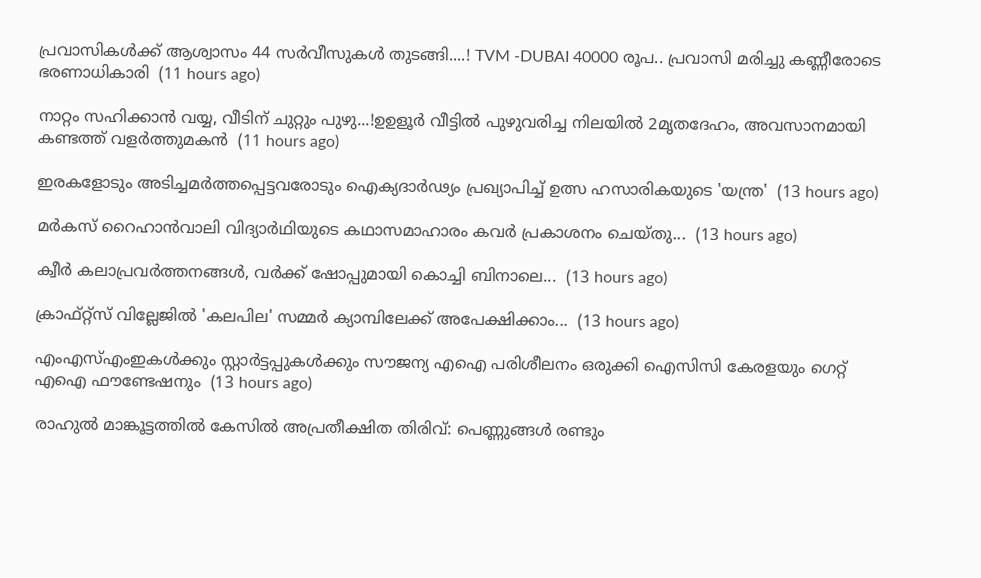പ്രവാസികൾക്ക് ആശ്വാസം 44 സർവീസുകൾ തുടങ്ങി....! TVM -DUBAI 40000 രൂപ.. പ്രവാസി മരിച്ചു കണ്ണീരോടെ ഭരണാധികാരി  (11 hours ago)

നാറ്റം സഹിക്കാൻ വയ്യ, വീടിന് ചുറ്റും പുഴു...!ഉഉളൂർ വീട്ടിൽ പുഴുവരിച്ച നിലയിൽ 2മൃതദേഹം, അവസാനമായി കണ്ടത്ത് വളർത്തുമകൻ  (11 hours ago)

ഇരകളോടും അടിച്ചമര്‍ത്തപ്പെട്ടവരോടും ഐക്യദാര്‍ഢ്യം പ്രഖ്യാപിച്ച് ഉത്സ ഹസാരികയുടെ 'യന്ത്ര'  (13 hours ago)

മർകസ് റൈഹാൻവാലി വിദ്യാർഥിയുടെ കഥാസമാഹാരം കവർ പ്രകാശനം ചെയ്തു...  (13 hours ago)

ക്വീര്‍ കലാപ്രവര്‍ത്തനങ്ങള്‍, വര്‍ക്ക് ഷോപ്പുമായി കൊച്ചി ബിനാലെ...  (13 hours ago)

ക്രാഫ്റ്റ്സ് വില്ലേജില്‍ 'കലപില' സമ്മര്‍ ക്യാമ്പിലേക്ക് അപേക്ഷിക്കാം...  (13 hours ago)

എംഎസ്എംഇകൾക്കും സ്റ്റാർട്ടപ്പുകൾക്കും സൗജന്യ എഐ പരിശീലനം ഒരുക്കി ഐസിസി കേരളയും ഗെറ്റ് എഐ ഫൗണ്ടേഷനും  (13 hours ago)

രാഹുൽ മാങ്കൂട്ടത്തിൽ കേസിൽ അപ്രതീക്ഷിത തിരിവ്: പെണ്ണുങ്ങൾ രണ്ടും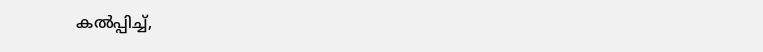കൽപ്പിച്ച്,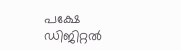പക്ഷേ ഡിജിറ്റൽ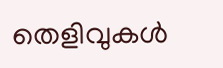തെളിവുകൾ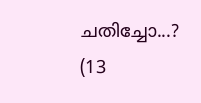ചതിച്ചോ...?  (13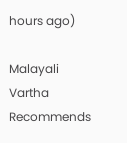hours ago)

Malayali Vartha Recommends